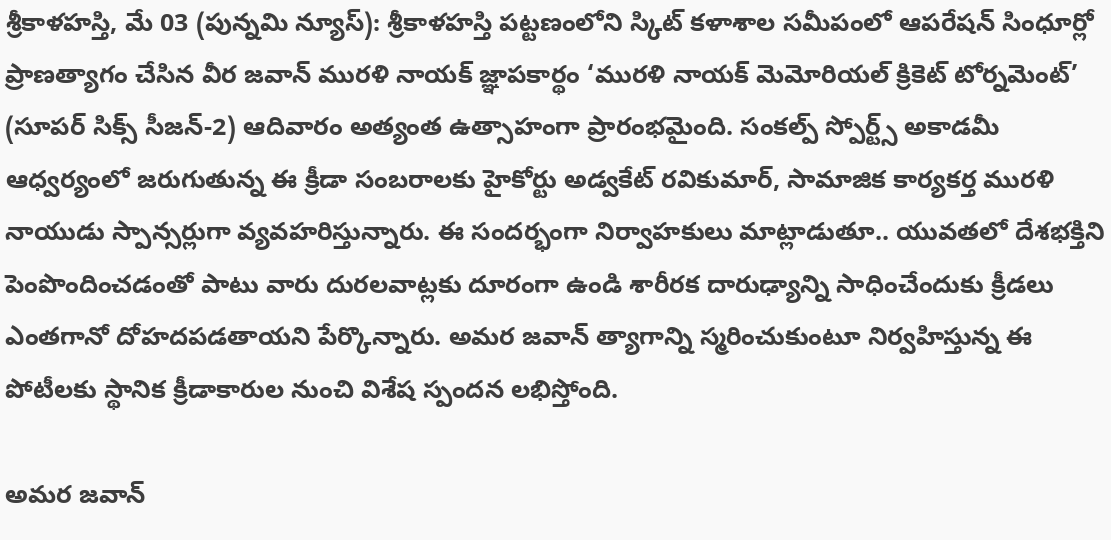శ్రీకాళహస్తి, మే 03 (పున్నమి న్యూస్): శ్రీకాళహస్తి పట్టణంలోని స్కిట్ కళాశాల సమీపంలో ఆపరేషన్ సింధూర్లో ప్రాణత్యాగం చేసిన వీర జవాన్ మురళి నాయక్ జ్ఞాపకార్థం ‘మురళి నాయక్ మెమోరియల్ క్రికెట్ టోర్నమెంట్’ (సూపర్ సిక్స్ సీజన్-2) ఆదివారం అత్యంత ఉత్సాహంగా ప్రారంభమైంది. సంకల్ప్ స్పోర్ట్స్ అకాడమీ ఆధ్వర్యంలో జరుగుతున్న ఈ క్రీడా సంబరాలకు హైకోర్టు అడ్వకేట్ రవికుమార్, సామాజిక కార్యకర్త మురళి నాయుడు స్పాన్సర్లుగా వ్యవహరిస్తున్నారు. ఈ సందర్భంగా నిర్వాహకులు మాట్లాడుతూ.. యువతలో దేశభక్తిని పెంపొందించడంతో పాటు వారు దురలవాట్లకు దూరంగా ఉండి శారీరక దారుఢ్యాన్ని సాధించేందుకు క్రీడలు ఎంతగానో దోహదపడతాయని పేర్కొన్నారు. అమర జవాన్ త్యాగాన్ని స్మరించుకుంటూ నిర్వహిస్తున్న ఈ పోటీలకు స్థానిక క్రీడాకారుల నుంచి విశేష స్పందన లభిస్తోంది.

అమర జవాన్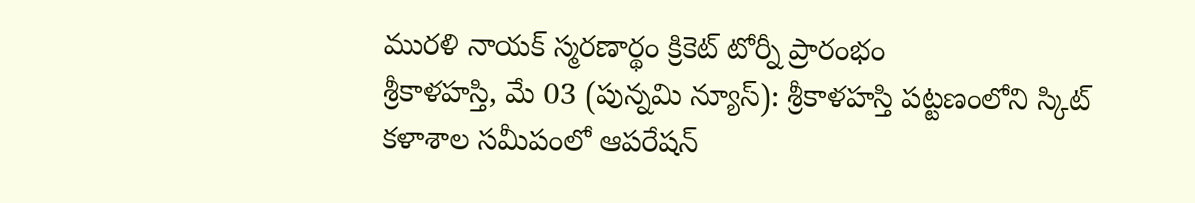మురళి నాయక్ స్మరణార్థం క్రికెట్ టోర్నీ ప్రారంభం
శ్రీకాళహస్తి, మే 03 (పున్నమి న్యూస్): శ్రీకాళహస్తి పట్టణంలోని స్కిట్ కళాశాల సమీపంలో ఆపరేషన్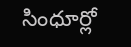సింధూర్లో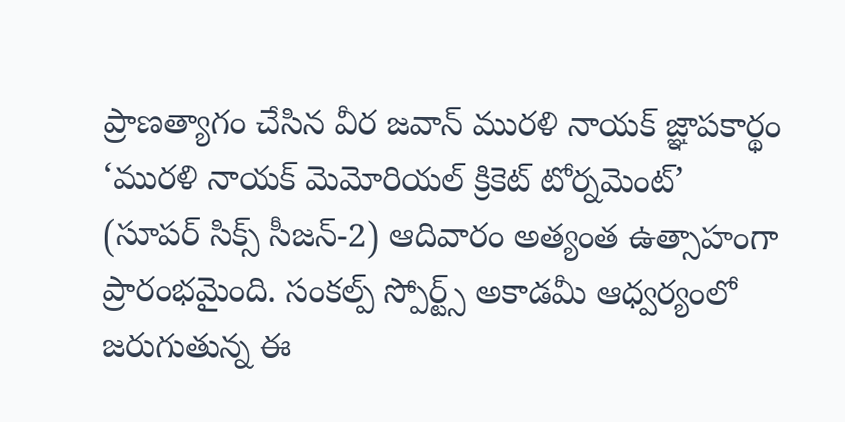ప్రాణత్యాగం చేసిన వీర జవాన్ మురళి నాయక్ జ్ఞాపకార్థం ‘మురళి నాయక్ మెమోరియల్ క్రికెట్ టోర్నమెంట్’ (సూపర్ సిక్స్ సీజన్-2) ఆదివారం అత్యంత ఉత్సాహంగా ప్రారంభమైంది. సంకల్ప్ స్పోర్ట్స్ అకాడమీ ఆధ్వర్యంలో జరుగుతున్న ఈ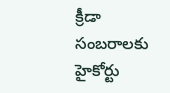క్రీడా సంబరాలకు హైకోర్టు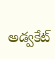అడ్వకేట్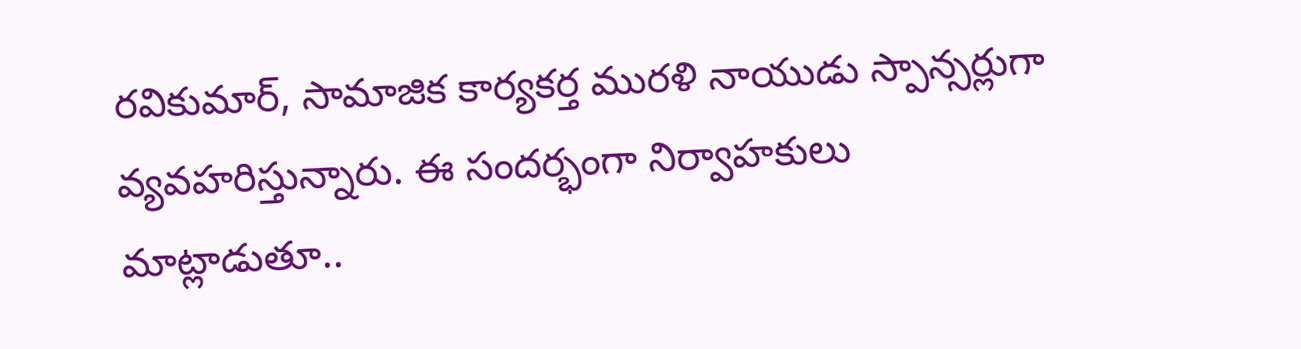రవికుమార్, సామాజిక కార్యకర్త మురళి నాయుడు స్పాన్సర్లుగా వ్యవహరిస్తున్నారు. ఈ సందర్భంగా నిర్వాహకులు మాట్లాడుతూ..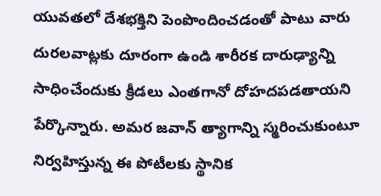యువతలో దేశభక్తిని పెంపొందించడంతో పాటు వారు దురలవాట్లకు దూరంగా ఉండి శారీరక దారుఢ్యాన్ని సాధించేందుకు క్రీడలు ఎంతగానో దోహదపడతాయని పేర్కొన్నారు. అమర జవాన్ త్యాగాన్ని స్మరించుకుంటూ నిర్వహిస్తున్న ఈ పోటీలకు స్థానిక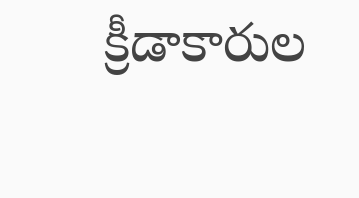క్రీడాకారుల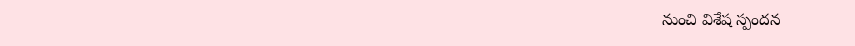నుంచి విశేష స్పందన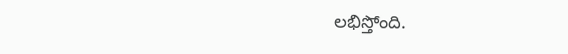లభిస్తోంది.